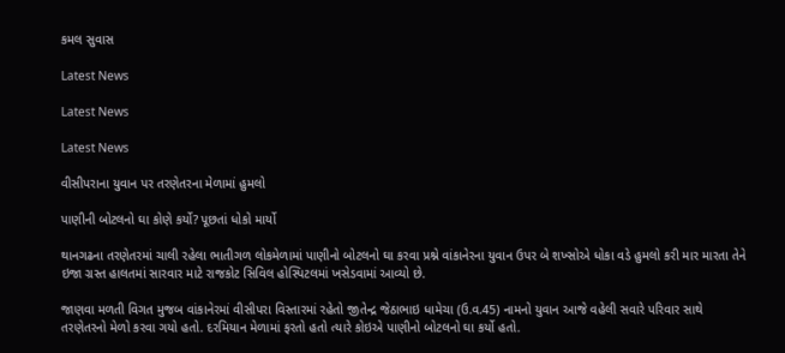કમલ સુવાસ

Latest News

Latest News

Latest News

વીસીપરાના યુવાન પર તરણેતરના મેળામાં હુમલો

પાણીની બોટલનો ઘા કોણે કર્યો? પૂછતાં ધોકો માર્યો

થાનગઢના તરણેતરમાં ચાલી રહેલા ભાતીગળ લોકમેળામાં પાણીનો બોટલનો ઘા કરવા પ્રશ્ને વાંકાનેરના યુવાન ઉપર બે શખ્સોએ ધોકા વડે હુમલો કરી માર મારતા તેને ઇજા ગ્રસ્ત હાલતમાં સારવાર માટે રાજકોટ સિવિલ હોસ્પિટલમાં ખસેડવામાં આવ્યો છે.

જાણવા મળતી વિગત મુજબ વાંકાનેરમાં વીસીપરા વિસ્તારમાં રહેતો જીતેન્દ્ર જેઠાભાઇ ધામેચા (ઉ.વ.45) નામનો યુવાન આજે વહેલી સવારે પરિવાર સાથે તરણેતરનો મેળો કરવા ગયો હતો. દરમિયાન મેળામાં ફરતો હતો ત્યારે કોઇએ પાણીનો બોટલનો ઘા કર્યો હતો.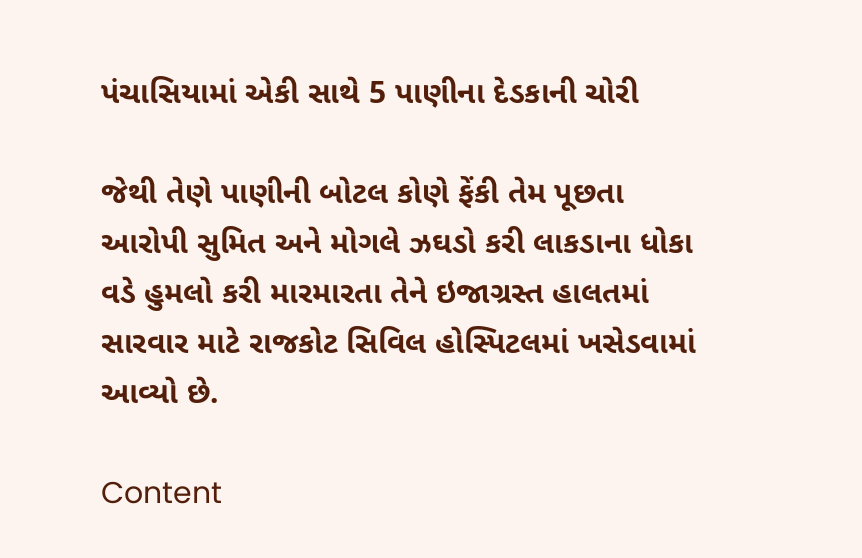પંચાસિયામાં એકી સાથે 5 પાણીના દેડકાની ચોરી

જેથી તેણે પાણીની બોટલ કોણે ફેંકી તેમ પૂછતા આરોપી સુમિત અને મોગલે ઝઘડો કરી લાકડાના ધોકા વડે હુમલો કરી મારમારતા તેને ઇજાગ્રસ્ત હાલતમાં સારવાર માટે રાજકોટ સિવિલ હોસ્પિટલમાં ખસેડવામાં આવ્યો છે.

Content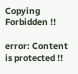Copying Forbidden !!

error: Content is protected !!